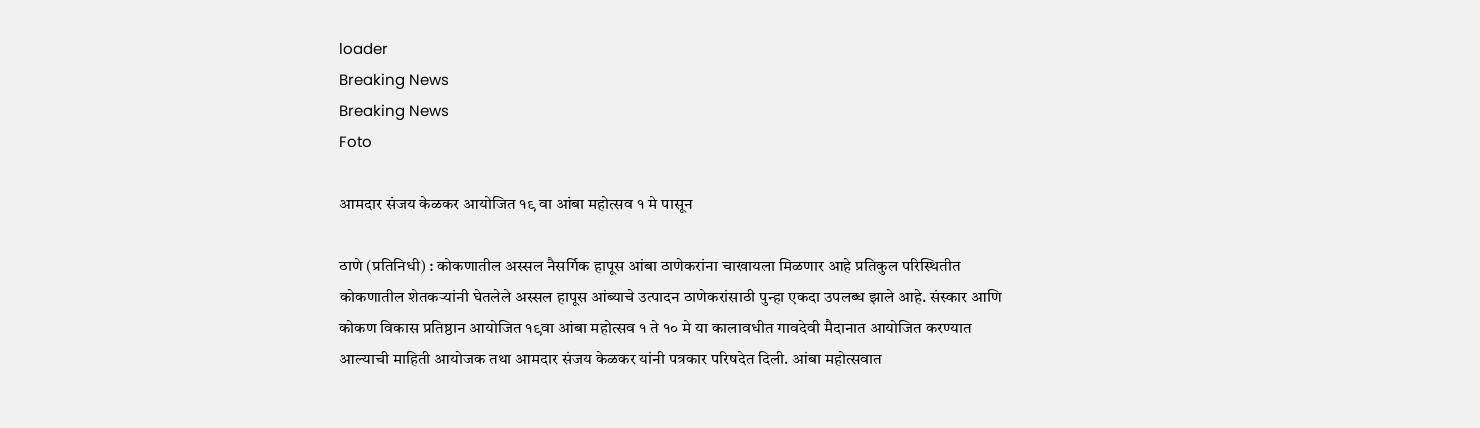loader
Breaking News
Breaking News
Foto

आमदार संजय केळकर आयोजित १९ वा आंबा महोत्सव १ मे पासून

ठाणे (प्रतिनिधी) : कोकणातील अस्सल नैसर्गिक हापूस आंबा ठाणेकरांना चाखायला मिळणार आहे प्रतिकुल परिस्थितीत कोकणातील शेतकऱ्यांनी घेतलेले अस्सल हापूस आंब्याचे उत्पादन ठाणेकरांसाठी पुन्हा एकदा उपलब्ध झाले आहे. संस्कार आणि कोकण विकास प्रतिष्ठान आयोजित १९वा आंबा महोत्सव १ ते १० मे या कालावधीत गावदेवी मैदानात आयोजित करण्यात आल्याची माहिती आयोजक तथा आमदार संजय केळकर यांनी पत्रकार परिषदेत दिली. आंबा महोत्सवात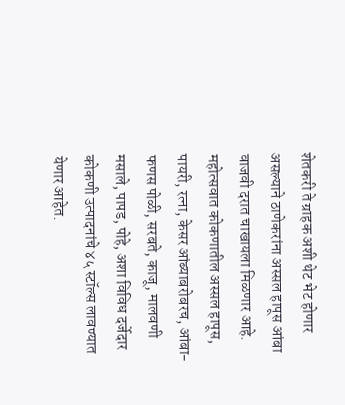शेतकरी ते ग्राहक अशी थेट भेट होणार असल्याने ठाणेकरांना अस्सल हापूस आंबा वाजवी दरात चाखायला मिळणार आहे. महोत्सवात कोकणातील अस्सल हापूस, पायरी, रत्ना, केसर आंब्याबरोबरच, आंबा-फणस पोळी, सरबते, काजू, मालवणी मसाले, पापड, पोहे, अशा विविध दर्जेदार कोकणी उत्पादनांचे ४५ स्टॉल्स लावण्यात येणार आहेत.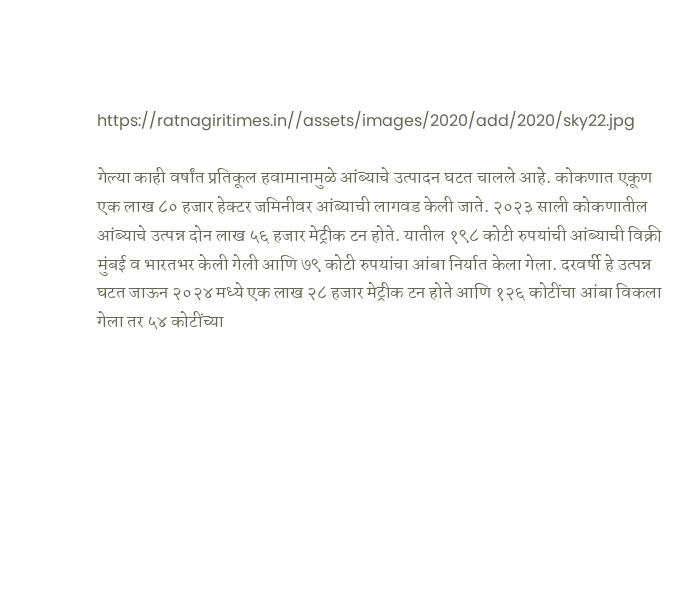https://ratnagiritimes.in//assets/images/2020/add/2020/sky22.jpg

गेल्या काही वर्षांत प्रतिकूल हवामानामुळे आंब्याचे उत्पादन घटत चालले आहे. कोकणात एकूण एक लाख ८० हजार हेक्टर जमिनीवर आंब्याची लागवड केली जाते. २०२३ साली कोकणातील आंब्याचे उत्पन्न दोन लाख ५६ हजार मेट्रीक टन होते. यातील १९८ कोटी रुपयांची आंब्याची विक्री मुंबई व भारतभर केली गेली आणि ७९ कोटी रुपयांचा आंबा निर्यात केला गेला. दरवर्षी हे उत्पन्न घटत जाऊन २०२४ मध्ये एक लाख २८ हजार मेट्रीक टन होते आणि १२६ कोटींचा आंबा विकला गेला तर ५४ कोटींच्या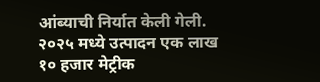आंब्याची निर्यात केली गेली. २०२५ मध्ये उत्पादन एक लाख १० हजार मेट्रीक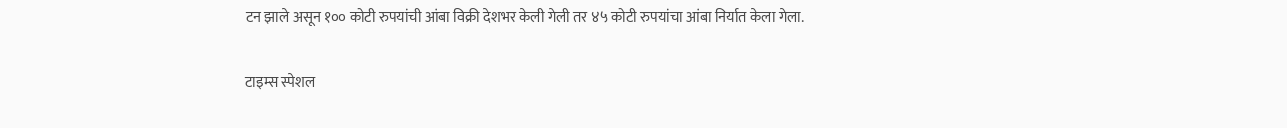टन झाले असून १०० कोटी रुपयांची आंबा विक्री देशभर केली गेली तर ४५ कोटी रुपयांचा आंबा निर्यात केला गेला.

टाइम्स स्पेशल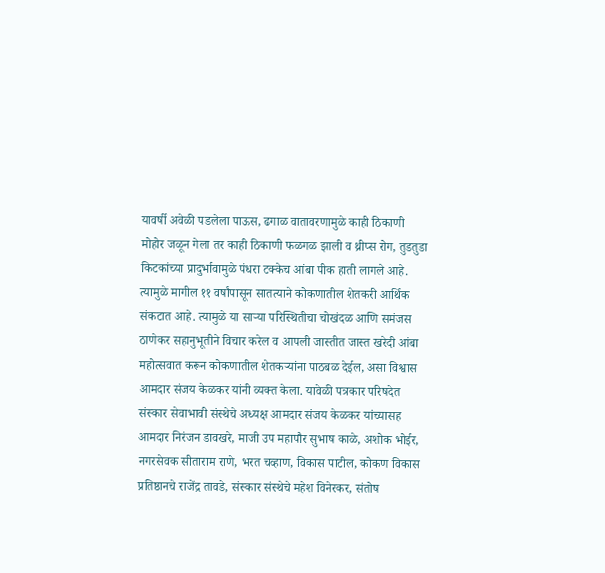यावर्षी अवेळी पडलेला पाऊस, ढगाळ वातावरणामुळे काही ठिकाणी मोहोर जळून गेला तर काही ठिकाणी फळगळ झाली व थ्रीप्स रोग, तुडतुडा किटकांच्या प्रादुर्भावामुळे पंधरा टक्केच आंबा पीक हाती लागले आहे. त्यामुळे मागील ११ वर्षांपासून सातत्याने कोकणातील शेतकरी आर्थिक संकटात आहे. त्यामुळे या साऱ्या परिस्थितीचा चोखंदळ आणि समंजस ठाणेकर सहानुभूतीने विचार करेल व आपली जास्तीत जास्त खरेदी आंबा महोत्सवात करून कोकणातील शेतकऱ्यांना पाठबळ देईल, असा विश्वास आमदार संजय केळकर यांनी व्यक्त केला. यावेळी पत्रकार परिषदेत संस्कार सेवाभावी संस्थेचे अध्यक्ष आमदार संजय केळकर यांच्यासह आमदार निरंजन डावखरे, माजी उप महापौर सुभाष काळे, अशोक भोईर, नगरसेवक सीताराम राणे, भरत चव्हाण, विकास पाटील, कोकण विकास प्रतिष्ठानचे राजेंद्र तावडे, संस्कार संस्थेचे महेश विनेरकर, संतोष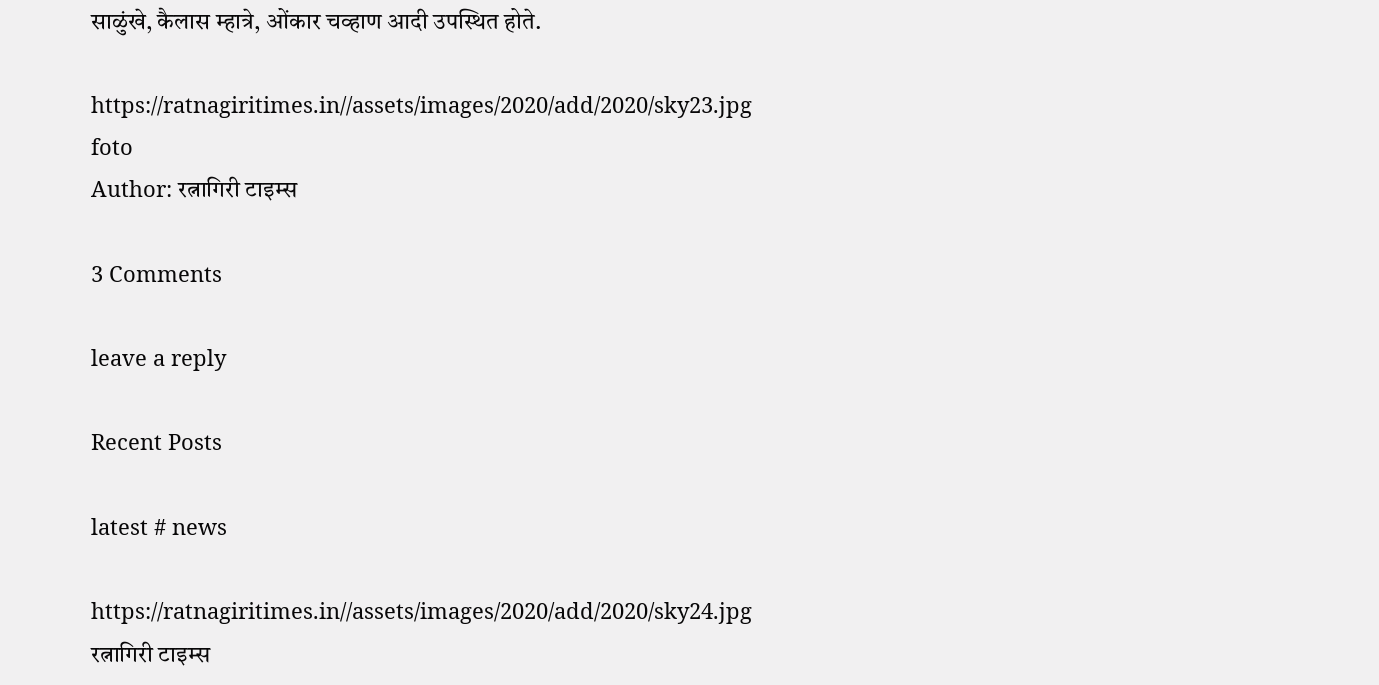साळुंखे, कैलास म्हात्रे, ओंकार चव्हाण आदी उपस्थित होते.

https://ratnagiritimes.in//assets/images/2020/add/2020/sky23.jpg
foto
Author: रत्नागिरी टाइम्स

3 Comments

leave a reply

Recent Posts

latest # news

https://ratnagiritimes.in//assets/images/2020/add/2020/sky24.jpg
रत्नागिरी टाइम्स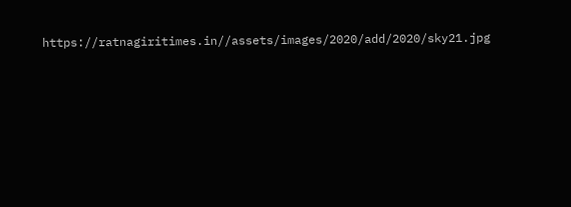https://ratnagiritimes.in//assets/images/2020/add/2020/sky21.jpg